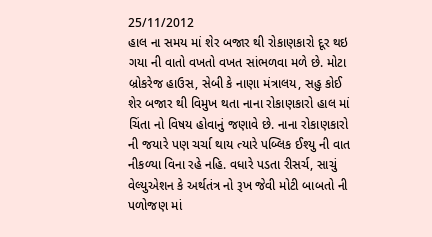25/11/2012
હાલ ના સમય માં શેર બજાર થી રોકાણકારો દૂર થઇ ગયા ની વાતો વખતો વખત સાંભળવા મળે છે. મોટા બ્રોકરેજ હાઉસ, સેબી કે નાણા મંત્રાલય, સહુ કોઈ શેર બજાર થી વિમુખ થતા નાના રોકાણકારો હાલ માં ચિંતા નો વિષય હોવાનું જણાવે છે. નાના રોકાણકારો ની જયારે પણ ચર્ચા થાય ત્યારે પબ્લિક ઈશ્યુ ની વાત નીકળ્યા વિના રહે નહિ. વધારે પડતા રીસર્ચ, સાચું વેલ્યુએશન કે અર્થતંત્ર નો રૂખ જેવી મોટી બાબતો ની પળોજણ માં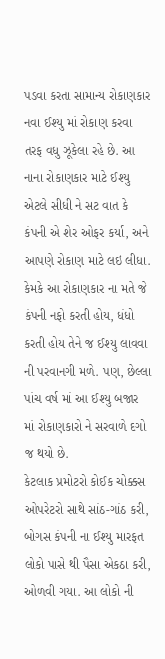પડવા કરતા સામાન્ય રોકાણકાર નવા ઈશ્યુ માં રોકાણ કરવા તરફ વધુ ઝૂકેલા રહે છે. આ નાના રોકાણકાર માટે ઈશ્યુ એટલે સીધી ને સટ વાત કે કંપની એ શેર ઓફર કર્યા, અને આપણે રોકાણ માટે લઇ લીધા. કેમકે આ રોકાણકાર ના મતે જે કંપની નફો કરતી હોય, ધંધો કરતી હોય તેને જ ઈશ્યુ લાવવા ની પરવાનગી મળે. પણ, છેલ્લા પાંચ વર્ષ માં આ ઈશ્યુ બજાર માં રોકાણકારો ને સરવાળે દગો જ થયો છે.
કેટલાક પ્રમોટરો કોઈક ચોક્કસ ઓપરેટરો સાથે સાંઠ-ગાંઠ કરી, બોગસ કંપની ના ઈશ્યુ મારફત લોકો પાસે થી પૈસા એકઠા કરી, ઓળવી ગયા. આ લોકો ની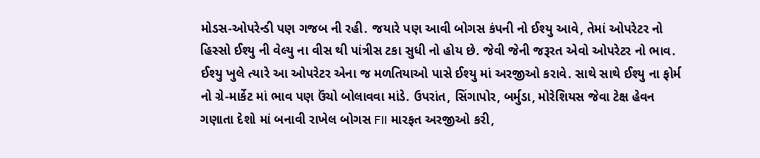મોડસ-ઓપરેન્ડી પણ ગજબ ની રહી. જયારે પણ આવી બોગસ કંપની નો ઈશ્યુ આવે, તેમાં ઓપરેટર નો હિસ્સો ઈશ્યુ ની વેલ્યુ ના વીસ થી પાંત્રીસ ટકા સુધી નો હોય છે. જેવી જેની જરૂરત એવો ઓપરેટર નો ભાવ. ઈશ્યુ ખુલે ત્યારે આ ઓપરેટર એના જ મળતિયાઓ પાસે ઈશ્યુ માં અરજીઓ કરાવે. સાથે સાથે ઈશ્યુ ના ફોર્મ નો ગ્રે-માર્કેટ માં ભાવ પણ ઉંચો બોલાવવા માંડે. ઉપરાંત, સિંગાપોર, બર્મુડા, મોરેશિયસ જેવા ટેક્ષ હેવન ગણાતા દેશો માં બનાવી રાખેલ બોગસ FII મારફત અરજીઓ કરી,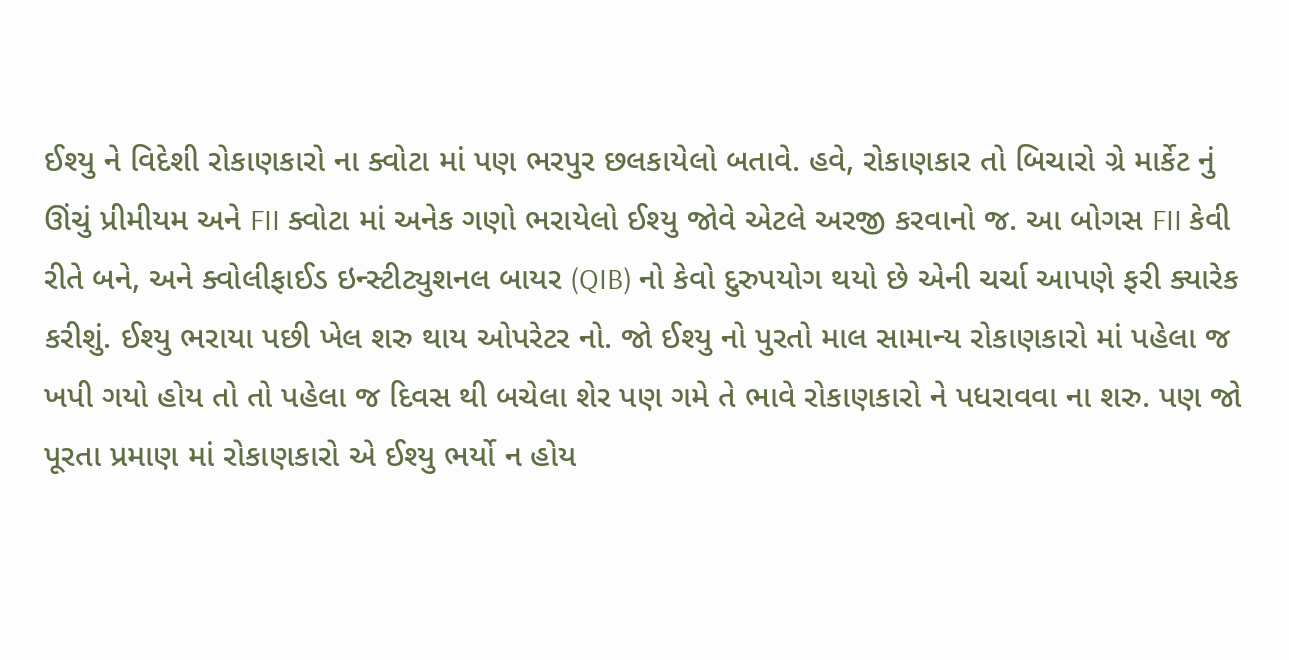ઈશ્યુ ને વિદેશી રોકાણકારો ના ક્વોટા માં પણ ભરપુર છલકાયેલો બતાવે. હવે, રોકાણકાર તો બિચારો ગ્રે માર્કેટ નું ઊંચું પ્રીમીયમ અને FII ક્વોટા માં અનેક ગણો ભરાયેલો ઈશ્યુ જોવે એટલે અરજી કરવાનો જ. આ બોગસ FII કેવી રીતે બને, અને ક્વોલીફાઈડ ઇન્સ્ટીટ્યુશનલ બાયર (QIB) નો કેવો દુરુપયોગ થયો છે એની ચર્ચા આપણે ફરી ક્યારેક કરીશું. ઈશ્યુ ભરાયા પછી ખેલ શરુ થાય ઓપરેટર નો. જો ઈશ્યુ નો પુરતો માલ સામાન્ય રોકાણકારો માં પહેલા જ ખપી ગયો હોય તો તો પહેલા જ દિવસ થી બચેલા શેર પણ ગમે તે ભાવે રોકાણકારો ને પધરાવવા ના શરુ. પણ જો પૂરતા પ્રમાણ માં રોકાણકારો એ ઈશ્યુ ભર્યો ન હોય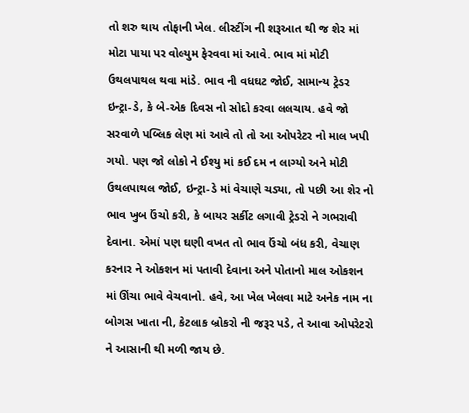તો શરુ થાય તોફાની ખેલ. લીસ્ટીંગ ની શરૂઆત થી જ શેર માં મોટા પાયા પર વોલ્યુમ ફેરવવા માં આવે. ભાવ માં મોટી ઉથલપાથલ થવા માંડે. ભાવ ની વધઘટ જોઈ, સામાન્ય ટ્રેડર ઇન્ટ્રા-ડે, કે બે-એક દિવસ નો સોદો કરવા લલચાય. હવે જો સરવાળે પબ્લિક લેણ માં આવે તો તો આ ઓપરેટર નો માલ ખપી ગયો. પણ જો લોકો ને ઈશ્યુ માં કઈ દમ ન લાગ્યો અને મોટી ઉથલપાથલ જોઈ, ઇન્ટ્રા-ડે માં વેચાણે ચડ્યા, તો પછી આ શેર નો ભાવ ખુબ ઉંચો કરી, કે બાયર સર્કીટ લગાવી ટ્રેડરો ને ગભરાવી દેવાના. એમાં પણ ઘણી વખત તો ભાવ ઉંચો બંધ કરી, વેચાણ કરનાર ને ઓકશન માં પતાવી દેવાના અને પોતાનો માલ ઓકશન માં ઊંચા ભાવે વેચવાનો. હવે, આ ખેલ ખેલવા માટે અનેક નામ ના બોગસ ખાતા ની, કેટલાક બ્રોકરો ની જરૂર પડે, તે આવા ઓપરેટરો ને આસાની થી મળી જાય છે.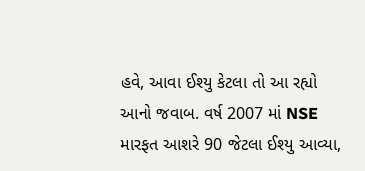હવે, આવા ઈશ્યુ કેટલા તો આ રહ્યો આનો જવાબ. વર્ષ 2007 માં NSE મારફત આશરે 90 જેટલા ઈશ્યુ આવ્યા,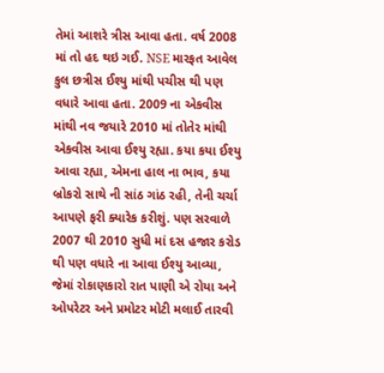તેમાં આશરે ત્રીસ આવા હતા. વર્ષ 2008 માં તો હદ થઇ ગઈ. NSE મારફત આવેલ કુલ છત્રીસ ઈશ્યુ માંથી પચીસ થી પણ વધારે આવા હતા. 2009 ના એકવીસ માંથી નવ જયારે 2010 માં તોતેર માંથી એકવીસ આવા ઈશ્યુ રહ્યા. કયા કયા ઈશ્યુ આવા રહ્યા, એમના હાલ ના ભાવ, કયા બ્રોકરો સાથે ની સાંઠ ગાંઠ રહી, તેની ચર્ચા આપણે ફરી ક્યારેક કરીશું. પણ સરવાળે 2007 થી 2010 સુધી માં દસ હજાર કરોડ થી પણ વધારે ના આવા ઈશ્યુ આવ્યા, જેમાં રોકાણકારો રાત પાણી એ રોયા અને ઓપરેટર અને પ્રમોટર મોટી મલાઈ તારવી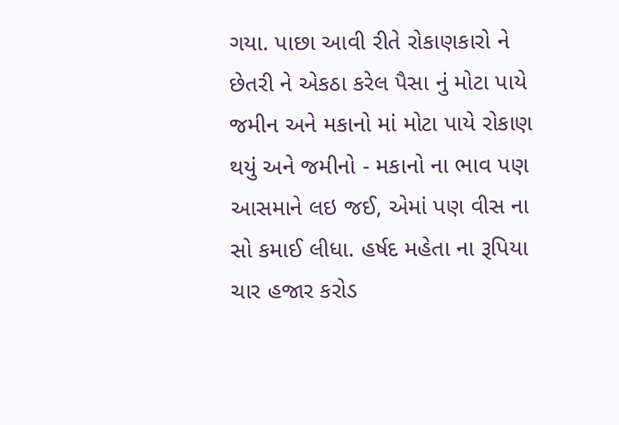ગયા. પાછા આવી રીતે રોકાણકારો ને છેતરી ને એકઠા કરેલ પૈસા નું મોટા પાયે જમીન અને મકાનો માં મોટા પાયે રોકાણ થયું અને જમીનો - મકાનો ના ભાવ પણ આસમાને લઇ જઈ, એમાં પણ વીસ ના સો કમાઈ લીધા. હર્ષદ મહેતા ના રૂપિયા ચાર હજાર કરોડ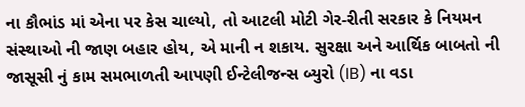ના કૌભાંડ માં એના પર કેસ ચાલ્યો, તો આટલી મોટી ગેર-રીતી સરકાર કે નિયમન સંસ્થાઓ ની જાણ બહાર હોય, એ માની ન શકાય. સુરક્ષા અને આર્થિક બાબતો ની જાસૂસી નું કામ સમભાળતી આપણી ઈન્ટેલીજન્સ બ્યુરો (IB) ના વડા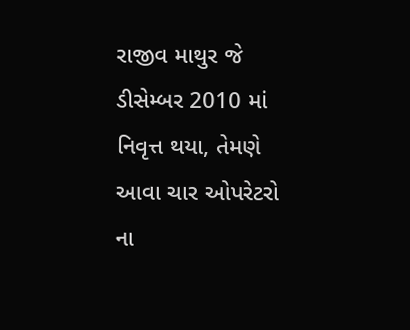રાજીવ માથુર જે ડીસેમ્બર 2010 માં નિવૃત્ત થયા, તેમણે આવા ચાર ઓપરેટરો ના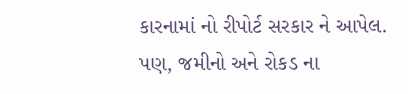કારનામાં નો રીપોર્ટ સરકાર ને આપેલ. પણ, જમીનો અને રોકડ ના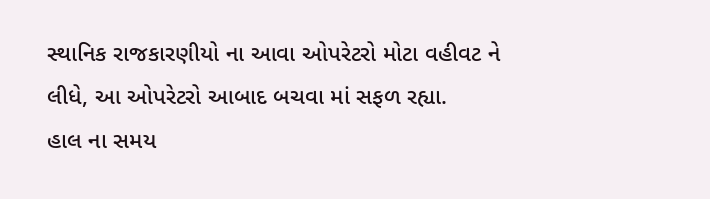સ્થાનિક રાજકારણીયો ના આવા ઓપરેટરો મોટા વહીવટ ને લીધે, આ ઓપરેટરો આબાદ બચવા માં સફળ રહ્યા.
હાલ ના સમય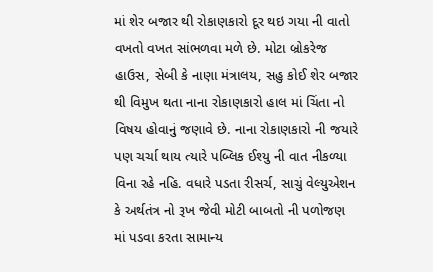માં શેર બજાર થી રોકાણકારો દૂર થઇ ગયા ની વાતો વખતો વખત સાંભળવા મળે છે. મોટા બ્રોકરેજ હાઉસ, સેબી કે નાણા મંત્રાલય, સહુ કોઈ શેર બજાર થી વિમુખ થતા નાના રોકાણકારો હાલ માં ચિંતા નો વિષય હોવાનું જણાવે છે. નાના રોકાણકારો ની જયારે પણ ચર્ચા થાય ત્યારે પબ્લિક ઈશ્યુ ની વાત નીકળ્યા વિના રહે નહિ. વધારે પડતા રીસર્ચ, સાચું વેલ્યુએશન કે અર્થતંત્ર નો રૂખ જેવી મોટી બાબતો ની પળોજણ માં પડવા કરતા સામાન્ય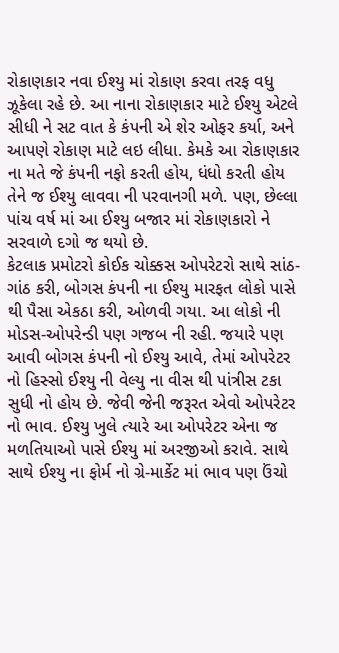રોકાણકાર નવા ઈશ્યુ માં રોકાણ કરવા તરફ વધુ ઝૂકેલા રહે છે. આ નાના રોકાણકાર માટે ઈશ્યુ એટલે સીધી ને સટ વાત કે કંપની એ શેર ઓફર કર્યા, અને આપણે રોકાણ માટે લઇ લીધા. કેમકે આ રોકાણકાર ના મતે જે કંપની નફો કરતી હોય, ધંધો કરતી હોય તેને જ ઈશ્યુ લાવવા ની પરવાનગી મળે. પણ, છેલ્લા પાંચ વર્ષ માં આ ઈશ્યુ બજાર માં રોકાણકારો ને સરવાળે દગો જ થયો છે.
કેટલાક પ્રમોટરો કોઈક ચોક્કસ ઓપરેટરો સાથે સાંઠ-ગાંઠ કરી, બોગસ કંપની ના ઈશ્યુ મારફત લોકો પાસે થી પૈસા એકઠા કરી, ઓળવી ગયા. આ લોકો ની મોડસ-ઓપરેન્ડી પણ ગજબ ની રહી. જયારે પણ આવી બોગસ કંપની નો ઈશ્યુ આવે, તેમાં ઓપરેટર નો હિસ્સો ઈશ્યુ ની વેલ્યુ ના વીસ થી પાંત્રીસ ટકા સુધી નો હોય છે. જેવી જેની જરૂરત એવો ઓપરેટર નો ભાવ. ઈશ્યુ ખુલે ત્યારે આ ઓપરેટર એના જ મળતિયાઓ પાસે ઈશ્યુ માં અરજીઓ કરાવે. સાથે સાથે ઈશ્યુ ના ફોર્મ નો ગ્રે-માર્કેટ માં ભાવ પણ ઉંચો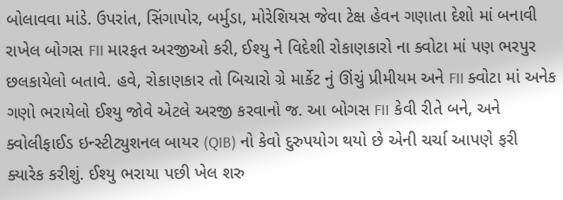બોલાવવા માંડે. ઉપરાંત, સિંગાપોર, બર્મુડા, મોરેશિયસ જેવા ટેક્ષ હેવન ગણાતા દેશો માં બનાવી રાખેલ બોગસ FII મારફત અરજીઓ કરી, ઈશ્યુ ને વિદેશી રોકાણકારો ના ક્વોટા માં પણ ભરપુર છલકાયેલો બતાવે. હવે, રોકાણકાર તો બિચારો ગ્રે માર્કેટ નું ઊંચું પ્રીમીયમ અને FII ક્વોટા માં અનેક ગણો ભરાયેલો ઈશ્યુ જોવે એટલે અરજી કરવાનો જ. આ બોગસ FII કેવી રીતે બને, અને ક્વોલીફાઈડ ઇન્સ્ટીટ્યુશનલ બાયર (QIB) નો કેવો દુરુપયોગ થયો છે એની ચર્ચા આપણે ફરી ક્યારેક કરીશું. ઈશ્યુ ભરાયા પછી ખેલ શરુ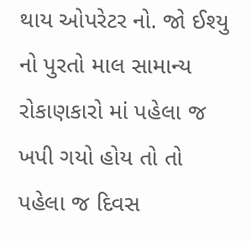થાય ઓપરેટર નો. જો ઈશ્યુ નો પુરતો માલ સામાન્ય રોકાણકારો માં પહેલા જ ખપી ગયો હોય તો તો પહેલા જ દિવસ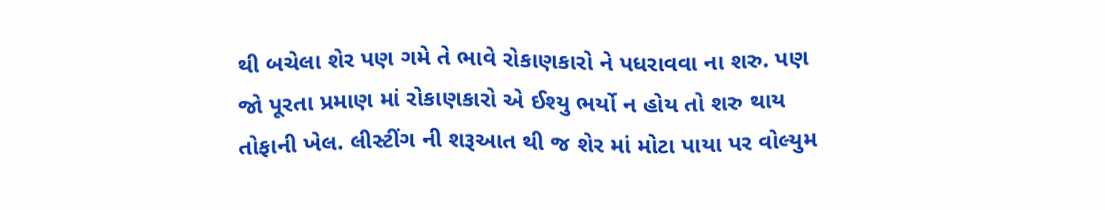થી બચેલા શેર પણ ગમે તે ભાવે રોકાણકારો ને પધરાવવા ના શરુ. પણ જો પૂરતા પ્રમાણ માં રોકાણકારો એ ઈશ્યુ ભર્યો ન હોય તો શરુ થાય તોફાની ખેલ. લીસ્ટીંગ ની શરૂઆત થી જ શેર માં મોટા પાયા પર વોલ્યુમ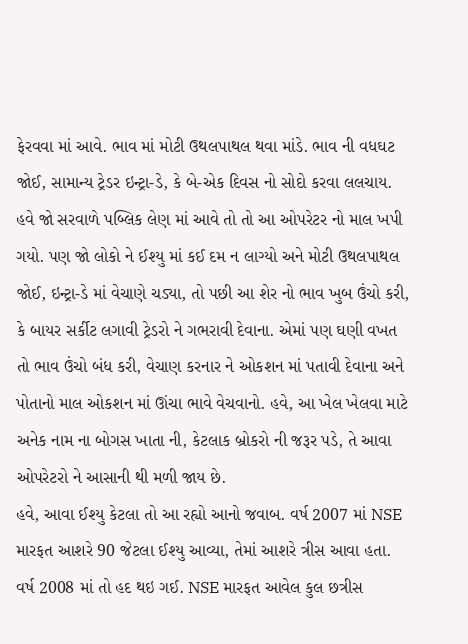ફેરવવા માં આવે. ભાવ માં મોટી ઉથલપાથલ થવા માંડે. ભાવ ની વધઘટ જોઈ, સામાન્ય ટ્રેડર ઇન્ટ્રા-ડે, કે બે-એક દિવસ નો સોદો કરવા લલચાય. હવે જો સરવાળે પબ્લિક લેણ માં આવે તો તો આ ઓપરેટર નો માલ ખપી ગયો. પણ જો લોકો ને ઈશ્યુ માં કઈ દમ ન લાગ્યો અને મોટી ઉથલપાથલ જોઈ, ઇન્ટ્રા-ડે માં વેચાણે ચડ્યા, તો પછી આ શેર નો ભાવ ખુબ ઉંચો કરી, કે બાયર સર્કીટ લગાવી ટ્રેડરો ને ગભરાવી દેવાના. એમાં પણ ઘણી વખત તો ભાવ ઉંચો બંધ કરી, વેચાણ કરનાર ને ઓકશન માં પતાવી દેવાના અને પોતાનો માલ ઓકશન માં ઊંચા ભાવે વેચવાનો. હવે, આ ખેલ ખેલવા માટે અનેક નામ ના બોગસ ખાતા ની, કેટલાક બ્રોકરો ની જરૂર પડે, તે આવા ઓપરેટરો ને આસાની થી મળી જાય છે.
હવે, આવા ઈશ્યુ કેટલા તો આ રહ્યો આનો જવાબ. વર્ષ 2007 માં NSE મારફત આશરે 90 જેટલા ઈશ્યુ આવ્યા, તેમાં આશરે ત્રીસ આવા હતા. વર્ષ 2008 માં તો હદ થઇ ગઈ. NSE મારફત આવેલ કુલ છત્રીસ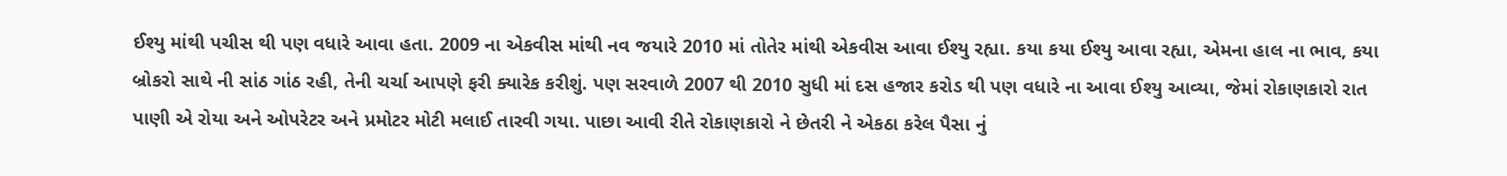ઈશ્યુ માંથી પચીસ થી પણ વધારે આવા હતા. 2009 ના એકવીસ માંથી નવ જયારે 2010 માં તોતેર માંથી એકવીસ આવા ઈશ્યુ રહ્યા. કયા કયા ઈશ્યુ આવા રહ્યા, એમના હાલ ના ભાવ, કયા બ્રોકરો સાથે ની સાંઠ ગાંઠ રહી, તેની ચર્ચા આપણે ફરી ક્યારેક કરીશું. પણ સરવાળે 2007 થી 2010 સુધી માં દસ હજાર કરોડ થી પણ વધારે ના આવા ઈશ્યુ આવ્યા, જેમાં રોકાણકારો રાત પાણી એ રોયા અને ઓપરેટર અને પ્રમોટર મોટી મલાઈ તારવી ગયા. પાછા આવી રીતે રોકાણકારો ને છેતરી ને એકઠા કરેલ પૈસા નું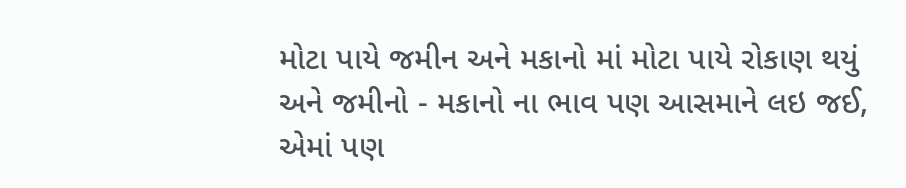મોટા પાયે જમીન અને મકાનો માં મોટા પાયે રોકાણ થયું અને જમીનો - મકાનો ના ભાવ પણ આસમાને લઇ જઈ, એમાં પણ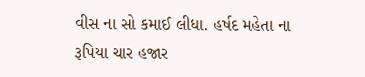વીસ ના સો કમાઈ લીધા. હર્ષદ મહેતા ના રૂપિયા ચાર હજાર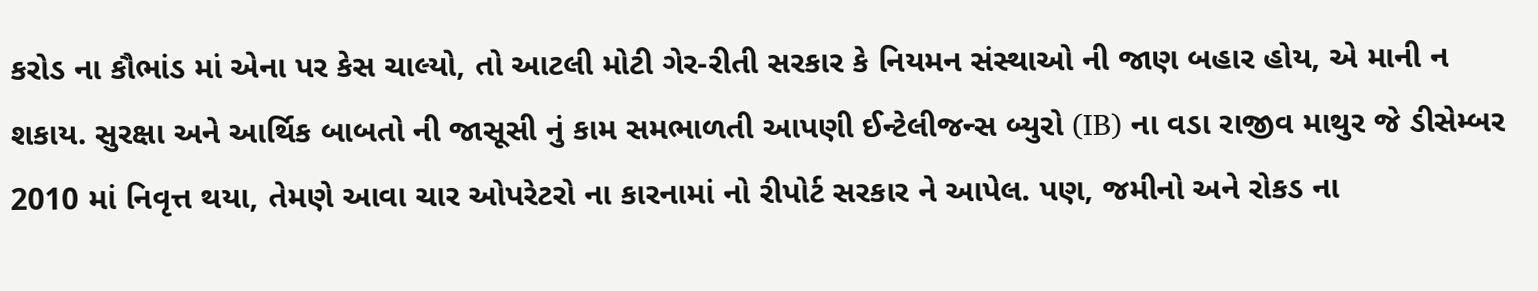કરોડ ના કૌભાંડ માં એના પર કેસ ચાલ્યો, તો આટલી મોટી ગેર-રીતી સરકાર કે નિયમન સંસ્થાઓ ની જાણ બહાર હોય, એ માની ન શકાય. સુરક્ષા અને આર્થિક બાબતો ની જાસૂસી નું કામ સમભાળતી આપણી ઈન્ટેલીજન્સ બ્યુરો (IB) ના વડા રાજીવ માથુર જે ડીસેમ્બર 2010 માં નિવૃત્ત થયા, તેમણે આવા ચાર ઓપરેટરો ના કારનામાં નો રીપોર્ટ સરકાર ને આપેલ. પણ, જમીનો અને રોકડ ના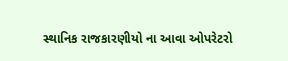સ્થાનિક રાજકારણીયો ના આવા ઓપરેટરો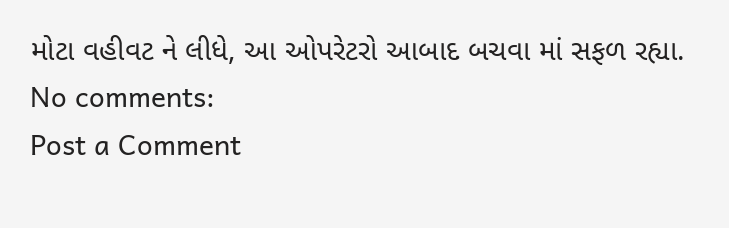મોટા વહીવટ ને લીધે, આ ઓપરેટરો આબાદ બચવા માં સફળ રહ્યા.
No comments:
Post a Comment